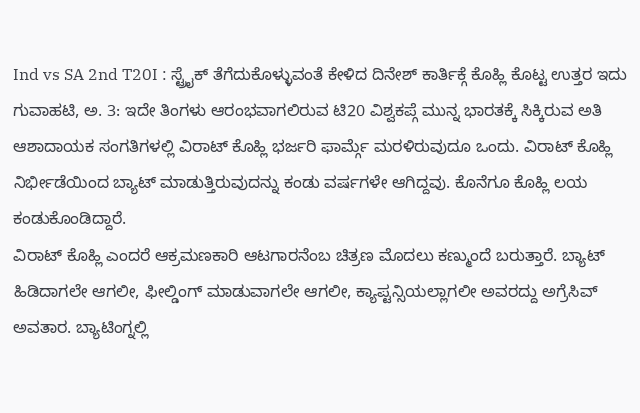Ind vs SA 2nd T20I : ಸ್ಟ್ರೈಕ್ ತೆಗೆದುಕೊಳ್ಳುವಂತೆ ಕೇಳಿದ ದಿನೇಶ್ ಕಾರ್ತಿಕ್ಗೆ ಕೊಹ್ಲಿ ಕೊಟ್ಟ ಉತ್ತರ ಇದು
ಗುವಾಹಟಿ, ಅ. 3: ಇದೇ ತಿಂಗಳು ಆರಂಭವಾಗಲಿರುವ ಟಿ20 ವಿಶ್ವಕಪ್ಗೆ ಮುನ್ನ ಭಾರತಕ್ಕೆ ಸಿಕ್ಕಿರುವ ಅತಿ ಆಶಾದಾಯಕ ಸಂಗತಿಗಳಲ್ಲಿ ವಿರಾಟ್ ಕೊಹ್ಲಿ ಭರ್ಜರಿ ಫಾರ್ಮ್ಗೆ ಮರಳಿರುವುದೂ ಒಂದು. ವಿರಾಟ್ ಕೊಹ್ಲಿ ನಿರ್ಭೀಡೆಯಿಂದ ಬ್ಯಾಟ್ ಮಾಡುತ್ತಿರುವುದನ್ನು ಕಂಡು ವರ್ಷಗಳೇ ಆಗಿದ್ದವು. ಕೊನೆಗೂ ಕೊಹ್ಲಿ ಲಯ ಕಂಡುಕೊಂಡಿದ್ದಾರೆ.
ವಿರಾಟ್ ಕೊಹ್ಲಿ ಎಂದರೆ ಆಕ್ರಮಣಕಾರಿ ಆಟಗಾರನೆಂಬ ಚಿತ್ರಣ ಮೊದಲು ಕಣ್ಮುಂದೆ ಬರುತ್ತಾರೆ. ಬ್ಯಾಟ್ ಹಿಡಿದಾಗಲೇ ಆಗಲೀ, ಫೀಲ್ಡಿಂಗ್ ಮಾಡುವಾಗಲೇ ಆಗಲೀ, ಕ್ಯಾಪ್ಟನ್ಸಿಯಲ್ಲಾಗಲೀ ಅವರದ್ದು ಅಗ್ರೆಸಿವ್ ಅವತಾರ. ಬ್ಯಾಟಿಂಗ್ನಲ್ಲಿ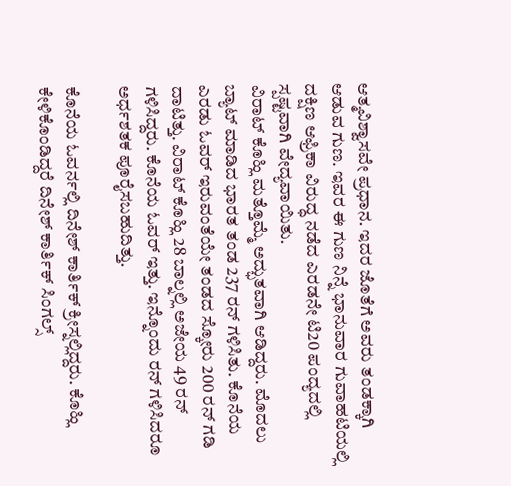ಆತ್ಮವಿಶ್ವಾಸವೇ ಪ್ರಧಾನ. ಇದರ ಜೊತೆಗೆ ಅವರು ತಂಡಕ್ಕಾಗಿ ಆಡುವ ಗುಣ. ಇವರ ಈ ಗುಣ ನಿನ್ನೆ ಭಾನುವಾರ ಗುವಾಹಟಿಯಲ್ಲಿ ದಕ್ಷಿಣ ಆಫ್ರಿಕಾ ವಿರುದ್ಧ ನಡೆದ ಎರಡನೇ ಟಿ20 ಪಂದ್ಯದಲ್ಲಿ ಸ್ಪಷ್ಟವಾಗಿ ವೇದ್ಯವಾಯಿತು.
ವಿರಾಟ್ ಕೊಹ್ಲಿ ಮತ್ತೊಮ್ಮೆ ಅದ್ಭುತವಾಗಿ ಆಡಿದ್ದರು. ಮೊದಲು ಬ್ಯಾಟ್ ಮಾಡಿದ ಭಾರತ ತಂಡ 237 ರನ್ ಗಳಿಸಿತು. ಕೊನೆಯ ಎರಡು ಓವರ್ ಇರುವಂತೆಯೇ ತಂಡದ ಸ್ಕೋರು 200 ರನ್ ಗಡಿ ದಾಟಿತ್ತು. ವಿರಾಟ್ ಕೊಹ್ಲಿ 28 ಬಾಲ್ನಲ್ಲಿ ಅಜೇಯ 49 ರನ್ ಗಳಿಸಿದ್ದರು. ಕೊನೆಯ ಓವರ್ ಇತ್ತು. ಇನ್ನೊಂದು ರನ್ ಗಳಿಸಿದರೂ ಅರ್ಧಶತಕ ಪೂರೈಸಬಹುದಿತ್ತು.

ಕೊನೆಯ ಓವರ್ನಲ್ಲಿ ದಿನೇಶ್ ಕಾರ್ತಿಕ್ ಕ್ರೀಸ್ನಲ್ಲಿದ್ದರು. ಕೊಹ್ಲಿ ಕೇಳಿಕೊಂಡಿದ್ದರೆ ದಿನೇಶ್ ಕಾರ್ತಿಕ್ ಸಿಂಗಲ್ಸ್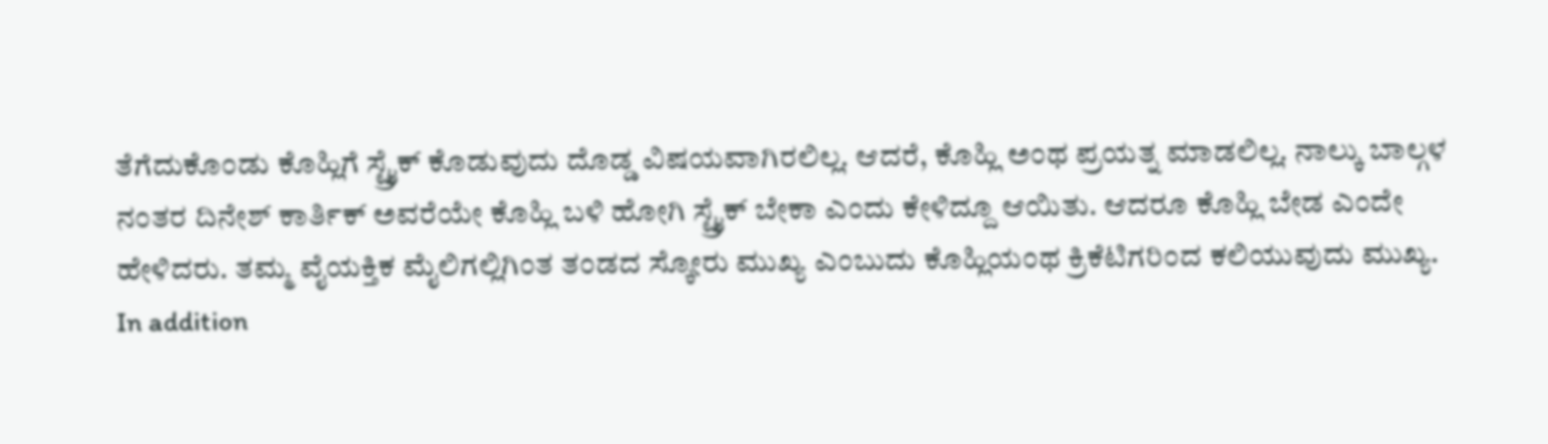ತೆಗೆದುಕೊಂಡು ಕೊಹ್ಲಿಗೆ ಸ್ಟ್ರೈಕ್ ಕೊಡುವುದು ದೊಡ್ಡ ವಿಷಯವಾಗಿರಲಿಲ್ಲ. ಆದರೆ, ಕೊಹ್ಲಿ ಅಂಥ ಪ್ರಯತ್ನ ಮಾಡಲಿಲ್ಲ. ನಾಲ್ಕು ಬಾಲ್ಗಳ ನಂತರ ದಿನೇಶ್ ಕಾರ್ತಿಕ್ ಅವರೆಯೇ ಕೊಹ್ಲಿ ಬಳಿ ಹೋಗಿ ಸ್ಟ್ರೈಕ್ ಬೇಕಾ ಎಂದು ಕೇಳಿದ್ದೂ ಆಯಿತು. ಆದರೂ ಕೊಹ್ಲಿ ಬೇಡ ಎಂದೇ ಹೇಳಿದರು. ತಮ್ಮ ವೈಯಕ್ತಿಕ ಮೈಲಿಗಲ್ಲಿಗಿಂತ ತಂಡದ ಸ್ಕೋರು ಮುಖ್ಯ ಎಂಬುದು ಕೊಹ್ಲಿಯಂಥ ಕ್ರಿಕೆಟಿಗರಿಂದ ಕಲಿಯುವುದು ಮುಖ್ಯ.
In addition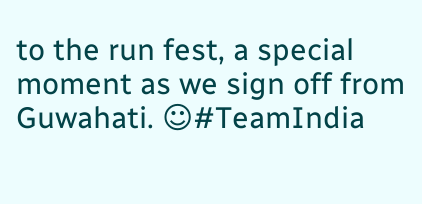to the run fest, a special moment as we sign off from Guwahati. ☺#TeamIndia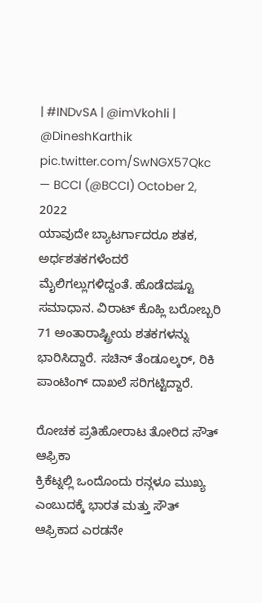| #INDvSA | @imVkohli | @DineshKarthik pic.twitter.com/SwNGX57Qkc
— BCCI (@BCCI) October 2, 2022
ಯಾವುದೇ ಬ್ಯಾಟರ್ಗಾದರೂ ಶತಕ, ಅರ್ಧಶತಕಗಳೆಂದರೆ ಮೈಲಿಗಲ್ಲುಗಳಿದ್ದಂತೆ. ಹೊಡೆದಷ್ಟೂ ಸಮಾಧಾನ. ವಿರಾಟ್ ಕೊಹ್ಲಿ ಬರೋಬ್ಬರಿ 71 ಅಂತಾರಾಷ್ಟ್ರೀಯ ಶತಕಗಳನ್ನು ಭಾರಿಸಿದ್ದಾರೆ. ಸಚಿನ್ ತೆಂಡೂಲ್ಕರ್, ರಿಕಿ ಪಾಂಟಿಂಗ್ ದಾಖಲೆ ಸರಿಗಟ್ಟಿದ್ದಾರೆ.

ರೋಚಕ ಪ್ರತಿಹೋರಾಟ ತೋರಿದ ಸೌತ್ ಆಫ್ರಿಕಾ
ಕ್ರಿಕೆಟ್ನಲ್ಲಿ ಒಂದೊಂದು ರನ್ಗಳೂ ಮುಖ್ಯ ಎಂಬುದಕ್ಕೆ ಭಾರತ ಮತ್ತು ಸೌತ್ ಆಫ್ರಿಕಾದ ಎರಡನೇ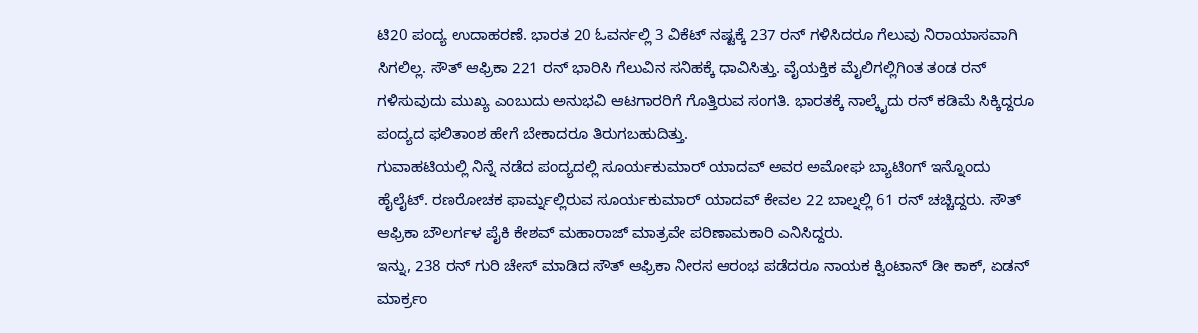ಟಿ20 ಪಂದ್ಯ ಉದಾಹರಣೆ. ಭಾರತ 20 ಓವರ್ನಲ್ಲಿ 3 ವಿಕೆಟ್ ನಷ್ಟಕ್ಕೆ 237 ರನ್ ಗಳಿಸಿದರೂ ಗೆಲುವು ನಿರಾಯಾಸವಾಗಿ ಸಿಗಲಿಲ್ಲ. ಸೌತ್ ಆಫ್ರಿಕಾ 221 ರನ್ ಭಾರಿಸಿ ಗೆಲುವಿನ ಸನಿಹಕ್ಕೆ ಧಾವಿಸಿತ್ತು. ವೈಯಕ್ತಿಕ ಮೈಲಿಗಲ್ಲಿಗಿಂತ ತಂಡ ರನ್ ಗಳಿಸುವುದು ಮುಖ್ಯ ಎಂಬುದು ಅನುಭವಿ ಆಟಗಾರರಿಗೆ ಗೊತ್ತಿರುವ ಸಂಗತಿ. ಭಾರತಕ್ಕೆ ನಾಲ್ಕೈದು ರನ್ ಕಡಿಮೆ ಸಿಕ್ಕಿದ್ದರೂ ಪಂದ್ಯದ ಫಲಿತಾಂಶ ಹೇಗೆ ಬೇಕಾದರೂ ತಿರುಗಬಹುದಿತ್ತು.
ಗುವಾಹಟಿಯಲ್ಲಿ ನಿನ್ನೆ ನಡೆದ ಪಂದ್ಯದಲ್ಲಿ ಸೂರ್ಯಕುಮಾರ್ ಯಾದವ್ ಅವರ ಅಮೋಘ ಬ್ಯಾಟಿಂಗ್ ಇನ್ನೊಂದು ಹೈಲೈಟ್. ರಣರೋಚಕ ಫಾರ್ಮ್ನಲ್ಲಿರುವ ಸೂರ್ಯಕುಮಾರ್ ಯಾದವ್ ಕೇವಲ 22 ಬಾಲ್ನಲ್ಲಿ 61 ರನ್ ಚಚ್ಚಿದ್ದರು. ಸೌತ್ ಆಫ್ರಿಕಾ ಬೌಲರ್ಗಳ ಪೈಕಿ ಕೇಶವ್ ಮಹಾರಾಜ್ ಮಾತ್ರವೇ ಪರಿಣಾಮಕಾರಿ ಎನಿಸಿದ್ದರು.
ಇನ್ನು, 238 ರನ್ ಗುರಿ ಚೇಸ್ ಮಾಡಿದ ಸೌತ್ ಆಫ್ರಿಕಾ ನೀರಸ ಆರಂಭ ಪಡೆದರೂ ನಾಯಕ ಕ್ವಿಂಟಾನ್ ಡೀ ಕಾಕ್, ಏಡನ್ ಮಾರ್ಕ್ರಂ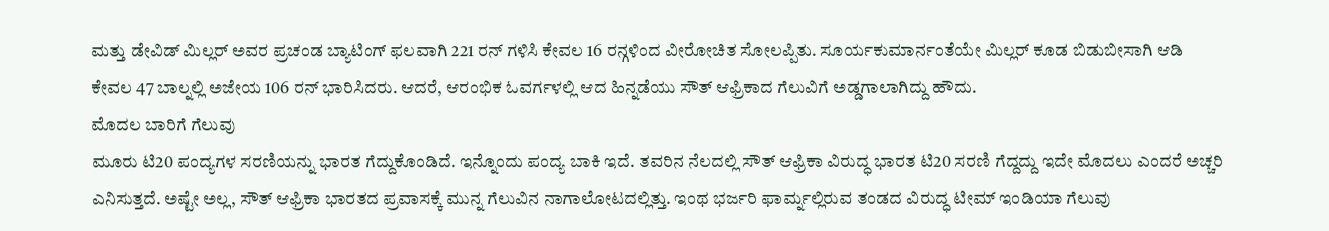ಮತ್ತು ಡೇವಿಡ್ ಮಿಲ್ಲರ್ ಅವರ ಪ್ರಚಂಡ ಬ್ಯಾಟಿಂಗ್ ಫಲವಾಗಿ 221 ರನ್ ಗಳಿಸಿ ಕೇವಲ 16 ರನ್ಗಳಿಂದ ವೀರೋಚಿತ ಸೋಲಪ್ಪಿತು. ಸೂರ್ಯಕುಮಾರ್ನಂತೆಯೇ ಮಿಲ್ಲರ್ ಕೂಡ ಬಿಡುಬೀಸಾಗಿ ಆಡಿ ಕೇವಲ 47 ಬಾಲ್ನಲ್ಲಿ ಅಜೇಯ 106 ರನ್ ಭಾರಿಸಿದರು. ಆದರೆ, ಆರಂಭಿಕ ಓವರ್ಗಳಲ್ಲಿ ಆದ ಹಿನ್ನಡೆಯು ಸೌತ್ ಆಫ್ರಿಕಾದ ಗೆಲುವಿಗೆ ಅಡ್ಡಗಾಲಾಗಿದ್ದು ಹೌದು.
ಮೊದಲ ಬಾರಿಗೆ ಗೆಲುವು
ಮೂರು ಟಿ20 ಪಂದ್ಯಗಳ ಸರಣಿಯನ್ನು ಭಾರತ ಗೆದ್ದುಕೊಂಡಿದೆ. ಇನ್ನೊಂದು ಪಂದ್ಯ ಬಾಕಿ ಇದೆ. ತವರಿನ ನೆಲದಲ್ಲಿ ಸೌತ್ ಆಫ್ರಿಕಾ ವಿರುದ್ಧ ಭಾರತ ಟಿ20 ಸರಣಿ ಗೆದ್ದದ್ದು ಇದೇ ಮೊದಲು ಎಂದರೆ ಅಚ್ಚರಿ ಎನಿಸುತ್ತದೆ. ಅಷ್ಟೇ ಅಲ್ಲ, ಸೌತ್ ಆಫ್ರಿಕಾ ಭಾರತದ ಪ್ರವಾಸಕ್ಕೆ ಮುನ್ನ ಗೆಲುವಿನ ನಾಗಾಲೋಟದಲ್ಲಿತ್ತು. ಇಂಥ ಭರ್ಜರಿ ಫಾರ್ಮ್ನಲ್ಲಿರುವ ತಂಡದ ವಿರುದ್ಧ ಟೀಮ್ ಇಂಡಿಯಾ ಗೆಲುವು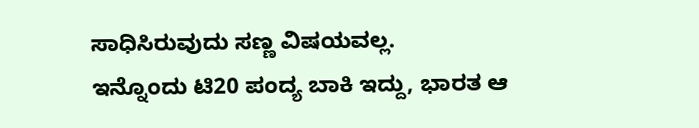ಸಾಧಿಸಿರುವುದು ಸಣ್ಣ ವಿಷಯವಲ್ಲ.
ಇನ್ನೊಂದು ಟಿ20 ಪಂದ್ಯ ಬಾಕಿ ಇದ್ದು, ಭಾರತ ಆ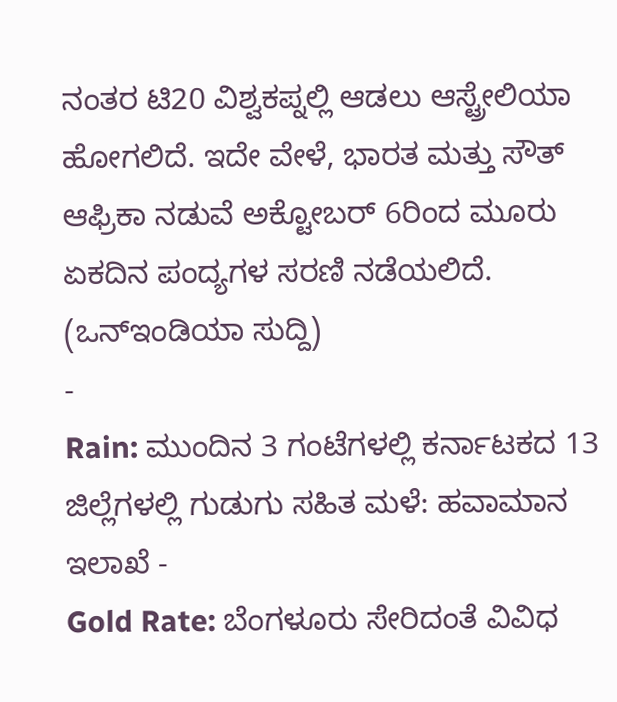ನಂತರ ಟಿ20 ವಿಶ್ವಕಪ್ನಲ್ಲಿ ಆಡಲು ಆಸ್ಟ್ರೇಲಿಯಾ ಹೋಗಲಿದೆ. ಇದೇ ವೇಳೆ, ಭಾರತ ಮತ್ತು ಸೌತ್ ಆಫ್ರಿಕಾ ನಡುವೆ ಅಕ್ಟೋಬರ್ 6ರಿಂದ ಮೂರು ಏಕದಿನ ಪಂದ್ಯಗಳ ಸರಣಿ ನಡೆಯಲಿದೆ.
(ಒನ್ಇಂಡಿಯಾ ಸುದ್ದಿ)
-
Rain: ಮುಂದಿನ 3 ಗಂಟೆಗಳಲ್ಲಿ ಕರ್ನಾಟಕದ 13 ಜಿಲ್ಲೆಗಳಲ್ಲಿ ಗುಡುಗು ಸಹಿತ ಮಳೆ: ಹವಾಮಾನ ಇಲಾಖೆ -
Gold Rate: ಬೆಂಗಳೂರು ಸೇರಿದಂತೆ ವಿವಿಧ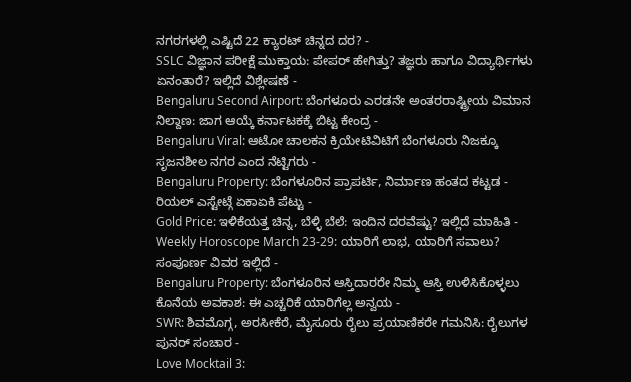ನಗರಗಳಲ್ಲಿ ಎಷ್ಟಿದೆ 22 ಕ್ಯಾರಟ್ ಚಿನ್ನದ ದರ? -
SSLC ವಿಜ್ಞಾನ ಪರೀಕ್ಷೆ ಮುಕ್ತಾಯ: ಪೇಪರ್ ಹೇಗಿತ್ತು? ತಜ್ಞರು ಹಾಗೂ ವಿದ್ಯಾರ್ಥಿಗಳು ಏನಂತಾರೆ? ಇಲ್ಲಿದೆ ವಿಶ್ಲೇಷಣೆ -
Bengaluru Second Airport: ಬೆಂಗಳೂರು ಎರಡನೇ ಅಂತರರಾಷ್ಟ್ರೀಯ ವಿಮಾನ ನಿಲ್ದಾಣ: ಜಾಗ ಆಯ್ಕೆ ಕರ್ನಾಟಕಕ್ಕೆ ಬಿಟ್ಟ ಕೇಂದ್ರ -
Bengaluru Viral: ಆಟೋ ಚಾಲಕನ ಕ್ರಿಯೇಟಿವಿಟಿಗೆ ಬೆಂಗಳೂರು ನಿಜಕ್ಕೂ ಸೃಜನಶೀಲ ನಗರ ಎಂದ ನೆಟ್ಟಿಗರು -
Bengaluru Property: ಬೆಂಗಳೂರಿನ ಪ್ರಾಪರ್ಟಿ, ನಿರ್ಮಾಣ ಹಂತದ ಕಟ್ಟಡ - ರಿಯಲ್ ಎಸ್ಟೇಟ್ಗೆ ಏಕಾಏಕಿ ಪೆಟ್ಟು -
Gold Price: ಇಳಿಕೆಯತ್ತ ಚಿನ್ನ, ಬೆಳ್ಳಿ ಬೆಲೆ: ಇಂದಿನ ದರವೆಷ್ಟು? ಇಲ್ಲಿದೆ ಮಾಹಿತಿ -
Weekly Horoscope March 23-29: ಯಾರಿಗೆ ಲಾಭ, ಯಾರಿಗೆ ಸವಾಲು? ಸಂಪೂರ್ಣ ವಿವರ ಇಲ್ಲಿದೆ -
Bengaluru Property: ಬೆಂಗಳೂರಿನ ಆಸ್ತಿದಾರರೇ ನಿಮ್ಮ ಆಸ್ತಿ ಉಳಿಸಿಕೊಳ್ಳಲು ಕೊನೆಯ ಅವಕಾಶ: ಈ ಎಚ್ಚರಿಕೆ ಯಾರಿಗೆಲ್ಲ ಅನ್ವಯ -
SWR: ಶಿವಮೊಗ್ಗ, ಅರಸೀಕೆರೆ, ಮೈಸೂರು ರೈಲು ಪ್ರಯಾಣಿಕರೇ ಗಮನಿಸಿ: ರೈಲುಗಳ ಪುನರ್ ಸಂಚಾರ -
Love Mocktail 3: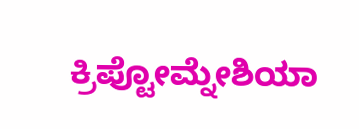ಕ್ರಿಪ್ಟೋಮ್ನೇಶಿಯಾ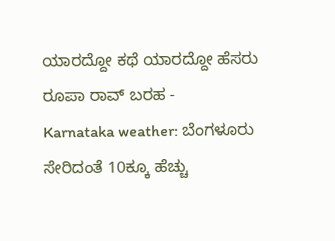ಯಾರದ್ದೋ ಕಥೆ ಯಾರದ್ದೋ ಹೆಸರು ರೂಪಾ ರಾವ್ ಬರಹ -
Karnataka weather: ಬೆಂಗಳೂರು ಸೇರಿದಂತೆ 10ಕ್ಕೂ ಹೆಚ್ಚು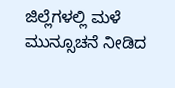ಜಿಲ್ಲೆಗಳಲ್ಲಿ ಮಳೆ ಮುನ್ಸೂಚನೆ ನೀಡಿದ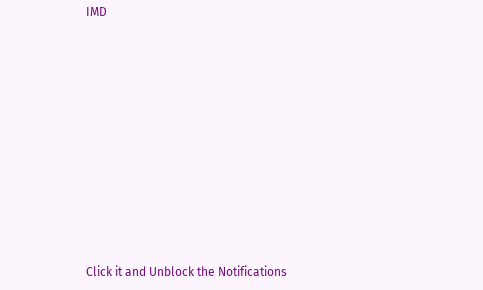IMD












Click it and Unblock the Notifications